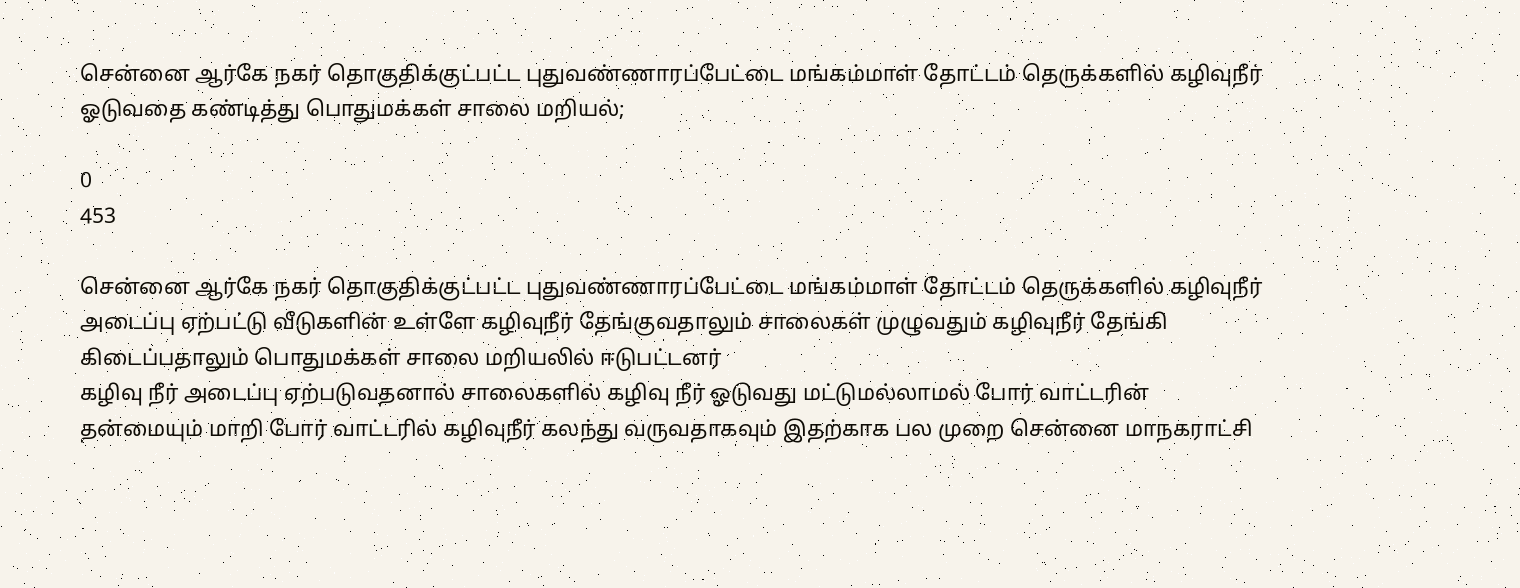சென்னை ஆர்கே நகர் தொகுதிக்குட்பட்ட புதுவண்ணாரப்பேட்டை மங்கம்மாள் தோட்டம் தெருக்களில் கழிவுநீர் ஓடுவதை கண்டித்து பொதுமக்கள் சாலை மறியல்;

0
453

சென்னை ஆர்கே நகர் தொகுதிக்குட்பட்ட புதுவண்ணாரப்பேட்டை மங்கம்மாள் தோட்டம் தெருக்களில் கழிவுநீர் அடைப்பு ஏற்பட்டு வீடுகளின் உள்ளே கழிவுநீர் தேங்குவதாலும் சாலைகள் முழுவதும் கழிவுநீர் தேங்கி கிடைப்பதாலும் பொதுமக்கள் சாலை மறியலில் ஈடுபட்டனர்
கழிவு நீர் அடைப்பு ஏற்படுவதனால் சாலைகளில் கழிவு நீர் ஓடுவது மட்டுமல்லாமல் போர் வாட்டரின் தன்மையும் மாறி போர் வாட்டரில் கழிவுநீர் கலந்து வருவதாகவும் இதற்காக பல முறை சென்னை மாநகராட்சி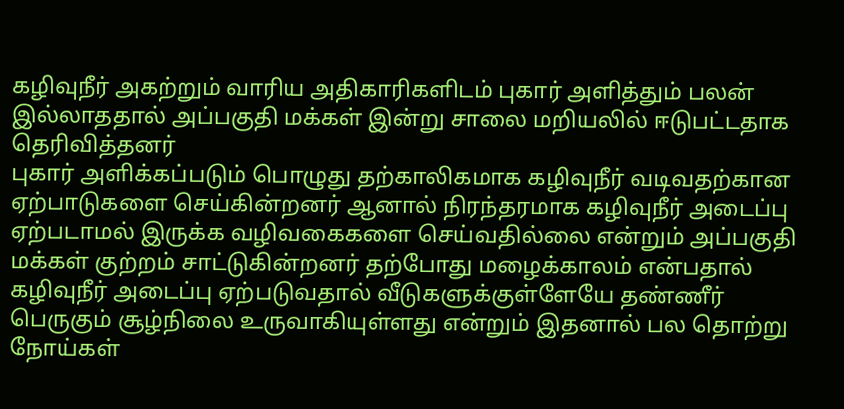கழிவுநீர் அகற்றும் வாரிய அதிகாரிகளிடம் புகார் அளித்தும் பலன் இல்லாததால் அப்பகுதி மக்கள் இன்று சாலை மறியலில் ஈடுபட்டதாக தெரிவித்தனர்
புகார் அளிக்கப்படும் பொழுது தற்காலிகமாக கழிவுநீர் வடிவதற்கான ஏற்பாடுகளை செய்கின்றனர் ஆனால் நிரந்தரமாக கழிவுநீர் அடைப்பு ஏற்படாமல் இருக்க வழிவகைகளை செய்வதில்லை என்றும் அப்பகுதி மக்கள் குற்றம் சாட்டுகின்றனர் தற்போது மழைக்காலம் என்பதால் கழிவுநீர் அடைப்பு ஏற்படுவதால் வீடுகளுக்குள்ளேயே தண்ணீர் பெருகும் சூழ்நிலை உருவாகியுள்ளது என்றும் இதனால் பல தொற்று நோய்கள்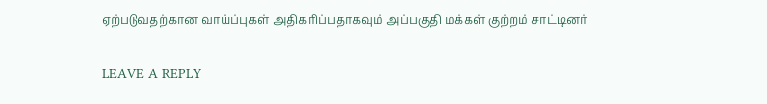ஏற்படுவதற்கான வாய்ப்புகள் அதிகரிப்பதாகவும் அப்பகுதி மக்கள் குற்றம் சாட்டினர்

LEAVE A REPLY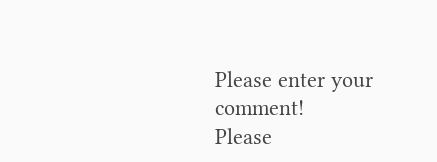Please enter your comment!
Please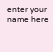enter your name here